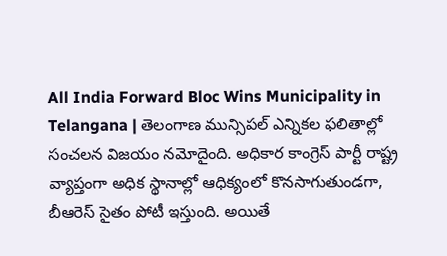All India Forward Bloc Wins Municipality in Telangana | తెలంగాణ మున్సిపల్ ఎన్నికల ఫలితాల్లో సంచలన విజయం నమోదైంది. అధికార కాంగ్రెస్ పార్టీ రాష్ట్ర వ్యాప్తంగా అధిక స్థానాల్లో ఆధిక్యంలో కొనసాగుతుండగా, బీఆరెస్ సైతం పోటీ ఇస్తుంది. అయితే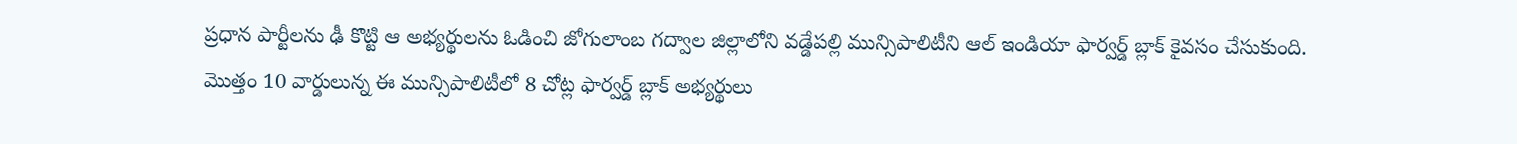ప్రధాన పార్టీలను ఢీ కొట్టి ఆ అభ్యర్థులను ఓడించి జోగులాంబ గద్వాల జిల్లాలోని వడ్డేపల్లి మున్సిపాలిటీని ఆల్ ఇండియా ఫార్వర్డ్ బ్లాక్ కైవసం చేసుకుంది. మొత్తం 10 వార్డులున్న ఈ మున్సిపాలిటీలో 8 చోట్ల ఫార్వర్డ్ బ్లాక్ అభ్యర్థులు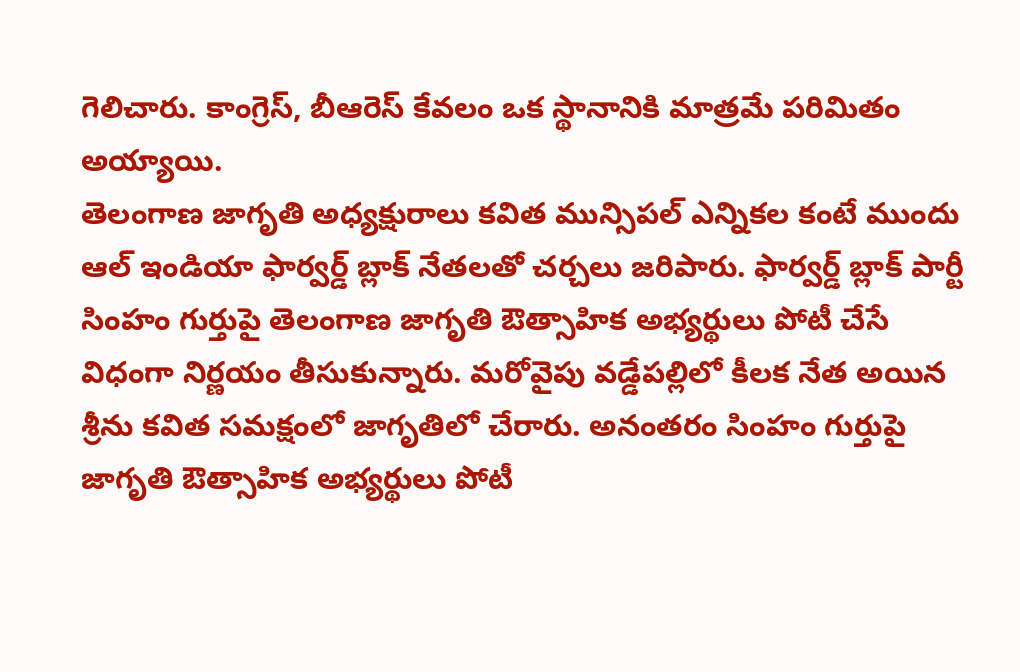గెలిచారు. కాంగ్రెస్, బీఆరెస్ కేవలం ఒక స్థానానికి మాత్రమే పరిమితం అయ్యాయి.
తెలంగాణ జాగృతి అధ్యక్షురాలు కవిత మున్సిపల్ ఎన్నికల కంటే ముందు ఆల్ ఇండియా ఫార్వర్డ్ బ్లాక్ నేతలతో చర్చలు జరిపారు. ఫార్వర్డ్ బ్లాక్ పార్టీ సింహం గుర్తుపై తెలంగాణ జాగృతి ఔత్సాహిక అభ్యర్థులు పోటీ చేసే విధంగా నిర్ణయం తీసుకున్నారు. మరోవైపు వడ్డేపల్లిలో కీలక నేత అయిన శ్రీను కవిత సమక్షంలో జాగృతిలో చేరారు. అనంతరం సింహం గుర్తుపై జాగృతి ఔత్సాహిక అభ్యర్థులు పోటీ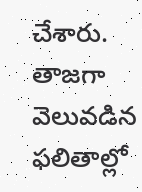చేశారు. తాజగా వెలువడిన ఫలితాల్లో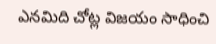ఎనమిది చోట్ల విజయం సాధించి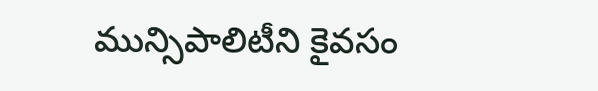మున్సిపాలిటీని కైవసం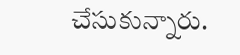చేసుకున్నారు.